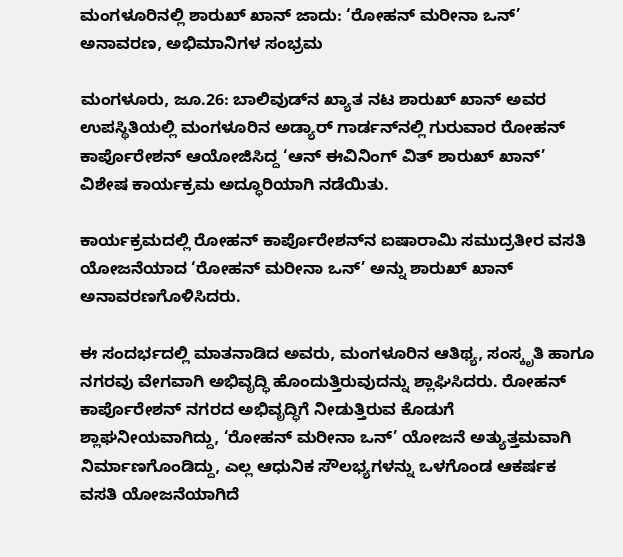ಮಂಗಳೂರಿನಲ್ಲಿ ಶಾರುಖ್ ಖಾನ್ ಜಾದು: ‘ರೋಹನ್ ಮರೀನಾ ಒನ್’ ಅನಾವರಣ, ಅಭಿಮಾನಿಗಳ ಸಂಭ್ರಮ

ಮಂಗಳೂರು, ಜೂ.26: ಬಾಲಿವುಡ್‌ನ ಖ್ಯಾತ ನಟ ಶಾರುಖ್ ಖಾನ್ ಅವರ ಉಪಸ್ಥಿತಿಯಲ್ಲಿ ಮಂಗಳೂರಿನ ಅಡ್ಯಾರ್ ಗಾರ್ಡನ್‌ನಲ್ಲಿ ಗುರುವಾರ ರೋಹನ್ ಕಾರ್ಪೊರೇಶನ್ ಆಯೋಜಿಸಿದ್ದ ‘ಆನ್ ಈವಿನಿಂಗ್ ವಿತ್ ಶಾರುಖ್ ಖಾನ್’ ವಿಶೇಷ ಕಾರ್ಯಕ್ರಮ ಅದ್ಧೂರಿಯಾಗಿ ನಡೆಯಿತು.

ಕಾರ್ಯಕ್ರಮದಲ್ಲಿ ರೋಹನ್ ಕಾರ್ಪೊರೇಶನ್‌ನ ಐಷಾರಾಮಿ ಸಮುದ್ರತೀರ ವಸತಿ ಯೋಜನೆಯಾದ ‘ರೋಹನ್ ಮರೀನಾ ಒನ್’ ಅನ್ನು ಶಾರುಖ್ ಖಾನ್ ಅನಾವರಣಗೊಳಿಸಿದರು.

ಈ ಸಂದರ್ಭದಲ್ಲಿ ಮಾತನಾಡಿದ ಅವರು, ಮಂಗಳೂರಿನ ಆತಿಥ್ಯ, ಸಂಸ್ಕೃತಿ ಹಾಗೂ ನಗರವು ವೇಗವಾಗಿ ಅಭಿವೃದ್ಧಿ ಹೊಂದುತ್ತಿರುವುದನ್ನು ಶ್ಲಾಘಿಸಿದರು. ರೋಹನ್ ಕಾರ್ಪೊರೇಶನ್ ನಗರದ ಅಭಿವೃದ್ಧಿಗೆ ನೀಡುತ್ತಿರುವ ಕೊಡುಗೆ ಶ್ಲಾಘನೀಯವಾಗಿದ್ದು, ‘ರೋಹನ್ ಮರೀನಾ ಒನ್’ ಯೋಜನೆ ಅತ್ಯುತ್ತಮವಾಗಿ ನಿರ್ಮಾಣಗೊಂಡಿದ್ದು, ಎಲ್ಲ ಆಧುನಿಕ ಸೌಲಭ್ಯಗಳನ್ನು ಒಳಗೊಂಡ ಆಕರ್ಷಕ ವಸತಿ ಯೋಜನೆಯಾಗಿದೆ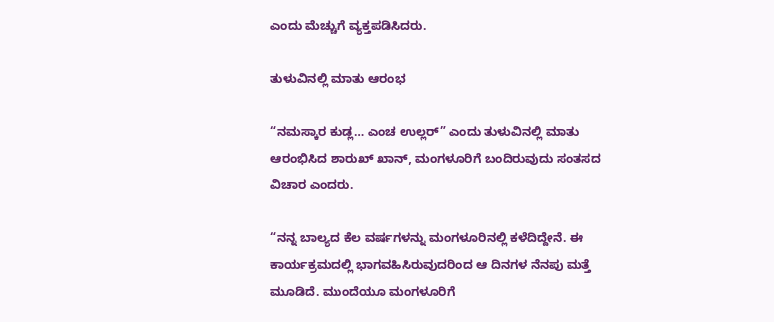ಎಂದು ಮೆಚ್ಚುಗೆ ವ್ಯಕ್ತಪಡಿಸಿದರು.

ತುಳುವಿನಲ್ಲಿ ಮಾತು ಆರಂಭ

“ನಮಸ್ಕಾರ ಕುಡ್ಲ… ಎಂಚ ಉಲ್ಲರ್” ಎಂದು ತುಳುವಿನಲ್ಲಿ ಮಾತು ಆರಂಭಿಸಿದ ಶಾರುಖ್ ಖಾನ್, ಮಂಗಳೂರಿಗೆ ಬಂದಿರುವುದು ಸಂತಸದ ವಿಚಾರ ಎಂದರು.

“ನನ್ನ ಬಾಲ್ಯದ ಕೆಲ ವರ್ಷಗಳನ್ನು ಮಂಗಳೂರಿನಲ್ಲಿ ಕಳೆದಿದ್ದೇನೆ. ಈ ಕಾರ್ಯಕ್ರಮದಲ್ಲಿ ಭಾಗವಹಿಸಿರುವುದರಿಂದ ಆ ದಿನಗಳ ನೆನಪು ಮತ್ತೆ ಮೂಡಿದೆ. ಮುಂದೆಯೂ ಮಂಗಳೂರಿಗೆ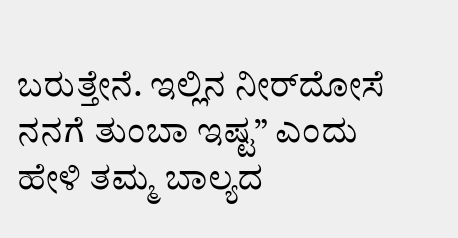ಬರುತ್ತೇನೆ. ಇಲ್ಲಿನ ನೀರ್‌ದೋಸೆ ನನಗೆ ತುಂಬಾ ಇಷ್ಟ” ಎಂದು ಹೇಳಿ ತಮ್ಮ ಬಾಲ್ಯದ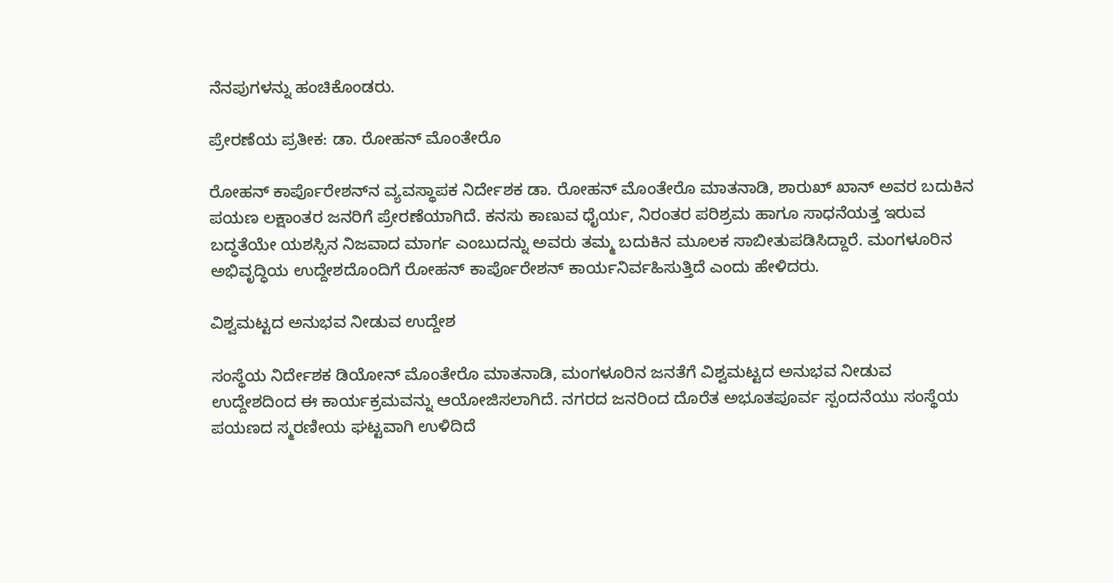ನೆನಪುಗಳನ್ನು ಹಂಚಿಕೊಂಡರು.

ಪ್ರೇರಣೆಯ ಪ್ರತೀಕ: ಡಾ. ರೋಹನ್ ಮೊಂತೇರೊ

ರೋಹನ್ ಕಾರ್ಪೊರೇಶನ್‌ನ ವ್ಯವಸ್ಥಾಪಕ ನಿರ್ದೇಶಕ ಡಾ. ರೋಹನ್ ಮೊಂತೇರೊ ಮಾತನಾಡಿ, ಶಾರುಖ್ ಖಾನ್ ಅವರ ಬದುಕಿನ ಪಯಣ ಲಕ್ಷಾಂತರ ಜನರಿಗೆ ಪ್ರೇರಣೆಯಾಗಿದೆ. ಕನಸು ಕಾಣುವ ಧೈರ್ಯ, ನಿರಂತರ ಪರಿಶ್ರಮ ಹಾಗೂ ಸಾಧನೆಯತ್ತ ಇರುವ ಬದ್ಧತೆಯೇ ಯಶಸ್ಸಿನ ನಿಜವಾದ ಮಾರ್ಗ ಎಂಬುದನ್ನು ಅವರು ತಮ್ಮ ಬದುಕಿನ ಮೂಲಕ ಸಾಬೀತುಪಡಿಸಿದ್ದಾರೆ. ಮಂಗಳೂರಿನ ಅಭಿವೃದ್ಧಿಯ ಉದ್ದೇಶದೊಂದಿಗೆ ರೋಹನ್ ಕಾರ್ಪೊರೇಶನ್ ಕಾರ್ಯನಿರ್ವಹಿಸುತ್ತಿದೆ ಎಂದು ಹೇಳಿದರು.

ವಿಶ್ವಮಟ್ಟದ ಅನುಭವ ನೀಡುವ ಉದ್ದೇಶ

ಸಂಸ್ಥೆಯ ನಿರ್ದೇಶಕ ಡಿಯೋನ್ ಮೊಂತೇರೊ ಮಾತನಾಡಿ, ಮಂಗಳೂರಿನ ಜನತೆಗೆ ವಿಶ್ವಮಟ್ಟದ ಅನುಭವ ನೀಡುವ ಉದ್ದೇಶದಿಂದ ಈ ಕಾರ್ಯಕ್ರಮವನ್ನು ಆಯೋಜಿಸಲಾಗಿದೆ. ನಗರದ ಜನರಿಂದ ದೊರೆತ ಅಭೂತಪೂರ್ವ ಸ್ಪಂದನೆಯು ಸಂಸ್ಥೆಯ ಪಯಣದ ಸ್ಮರಣೀಯ ಘಟ್ಟವಾಗಿ ಉಳಿದಿದೆ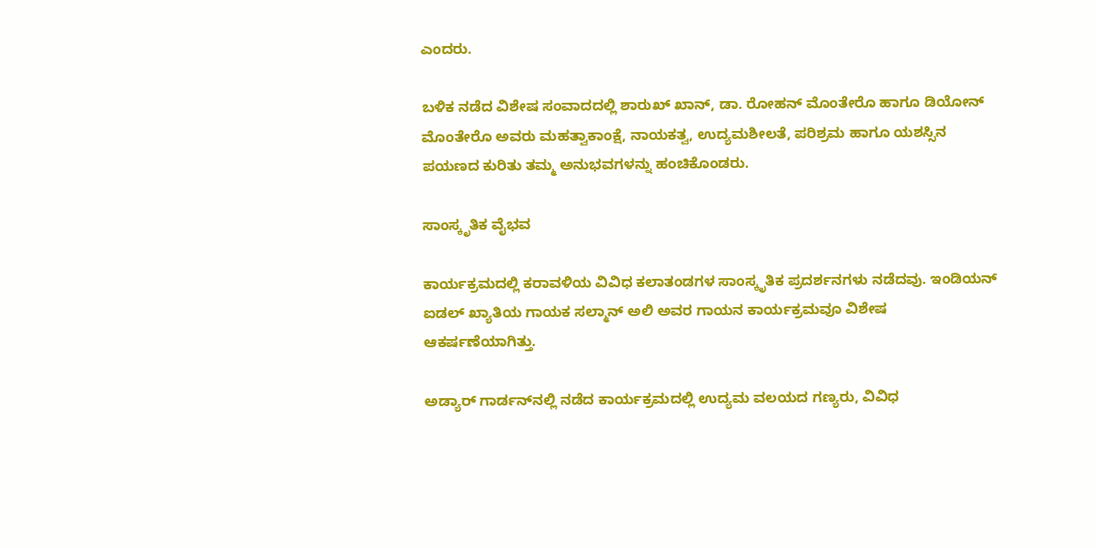ಎಂದರು.

ಬಳಿಕ ನಡೆದ ವಿಶೇಷ ಸಂವಾದದಲ್ಲಿ ಶಾರುಖ್ ಖಾನ್, ಡಾ. ರೋಹನ್ ಮೊಂತೇರೊ ಹಾಗೂ ಡಿಯೋನ್ ಮೊಂತೇರೊ ಅವರು ಮಹತ್ವಾಕಾಂಕ್ಷೆ, ನಾಯಕತ್ವ, ಉದ್ಯಮಶೀಲತೆ, ಪರಿಶ್ರಮ ಹಾಗೂ ಯಶಸ್ಸಿನ ಪಯಣದ ಕುರಿತು ತಮ್ಮ ಅನುಭವಗಳನ್ನು ಹಂಚಿಕೊಂಡರು.

ಸಾಂಸ್ಕೃತಿಕ ವೈಭವ

ಕಾರ್ಯಕ್ರಮದಲ್ಲಿ ಕರಾವಳಿಯ ವಿವಿಧ ಕಲಾತಂಡಗಳ ಸಾಂಸ್ಕೃತಿಕ ಪ್ರದರ್ಶನಗಳು ನಡೆದವು. ಇಂಡಿಯನ್ ಐಡಲ್ ಖ್ಯಾತಿಯ ಗಾಯಕ ಸಲ್ಮಾನ್ ಅಲಿ ಅವರ ಗಾಯನ ಕಾರ್ಯಕ್ರಮವೂ ವಿಶೇಷ ಆಕರ್ಷಣೆಯಾಗಿತ್ತು.

ಅಡ್ಯಾರ್ ಗಾರ್ಡನ್‌ನಲ್ಲಿ ನಡೆದ ಕಾರ್ಯಕ್ರಮದಲ್ಲಿ ಉದ್ಯಮ ವಲಯದ ಗಣ್ಯರು, ವಿವಿಧ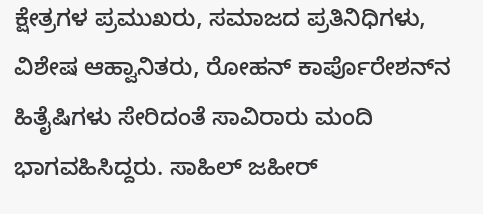ಕ್ಷೇತ್ರಗಳ ಪ್ರಮುಖರು, ಸಮಾಜದ ಪ್ರತಿನಿಧಿಗಳು, ವಿಶೇಷ ಆಹ್ವಾನಿತರು, ರೋಹನ್ ಕಾರ್ಪೊರೇಶನ್‌ನ ಹಿತೈಷಿಗಳು ಸೇರಿದಂತೆ ಸಾವಿರಾರು ಮಂದಿ ಭಾಗವಹಿಸಿದ್ದರು. ಸಾಹಿಲ್ ಜಹೀರ್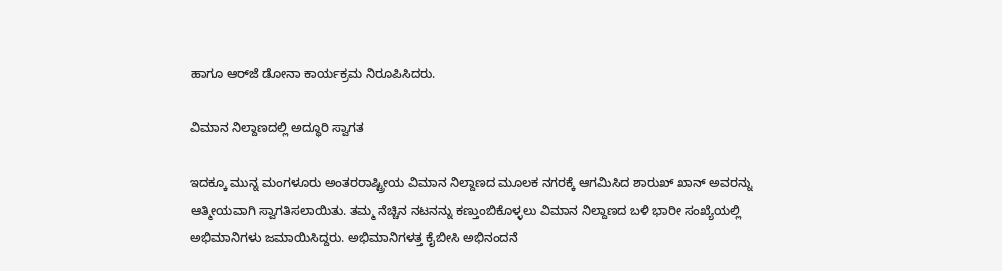ಹಾಗೂ ಆರ್‌ಜೆ ಡೋನಾ ಕಾರ್ಯಕ್ರಮ ನಿರೂಪಿಸಿದರು.

ವಿಮಾನ ನಿಲ್ದಾಣದಲ್ಲಿ ಅದ್ಧೂರಿ ಸ್ವಾಗತ

ಇದಕ್ಕೂ ಮುನ್ನ ಮಂಗಳೂರು ಅಂತರರಾಷ್ಟ್ರೀಯ ವಿಮಾನ ನಿಲ್ದಾಣದ ಮೂಲಕ ನಗರಕ್ಕೆ ಆಗಮಿಸಿದ ಶಾರುಖ್ ಖಾನ್ ಅವರನ್ನು ಆತ್ಮೀಯವಾಗಿ ಸ್ವಾಗತಿಸಲಾಯಿತು. ತಮ್ಮ ನೆಚ್ಚಿನ ನಟನನ್ನು ಕಣ್ತುಂಬಿಕೊಳ್ಳಲು ವಿಮಾನ ನಿಲ್ದಾಣದ ಬಳಿ ಭಾರೀ ಸಂಖ್ಯೆಯಲ್ಲಿ ಅಭಿಮಾನಿಗಳು ಜಮಾಯಿಸಿದ್ದರು. ಅಭಿಮಾನಿಗಳತ್ತ ಕೈಬೀಸಿ ಅಭಿನಂದನೆ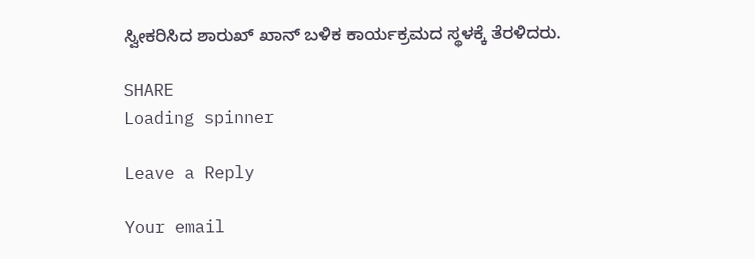ಸ್ವೀಕರಿಸಿದ ಶಾರುಖ್ ಖಾನ್ ಬಳಿಕ ಕಾರ್ಯಕ್ರಮದ ಸ್ಥಳಕ್ಕೆ ತೆರಳಿದರು.

SHARE
Loading spinner

Leave a Reply

Your email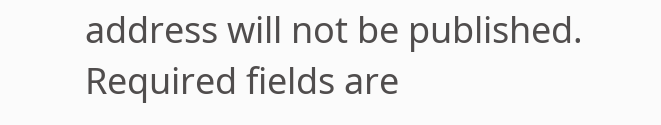address will not be published. Required fields are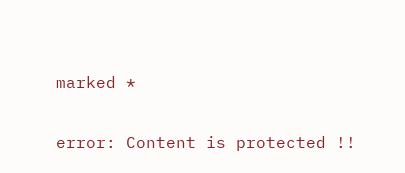marked *

error: Content is protected !!